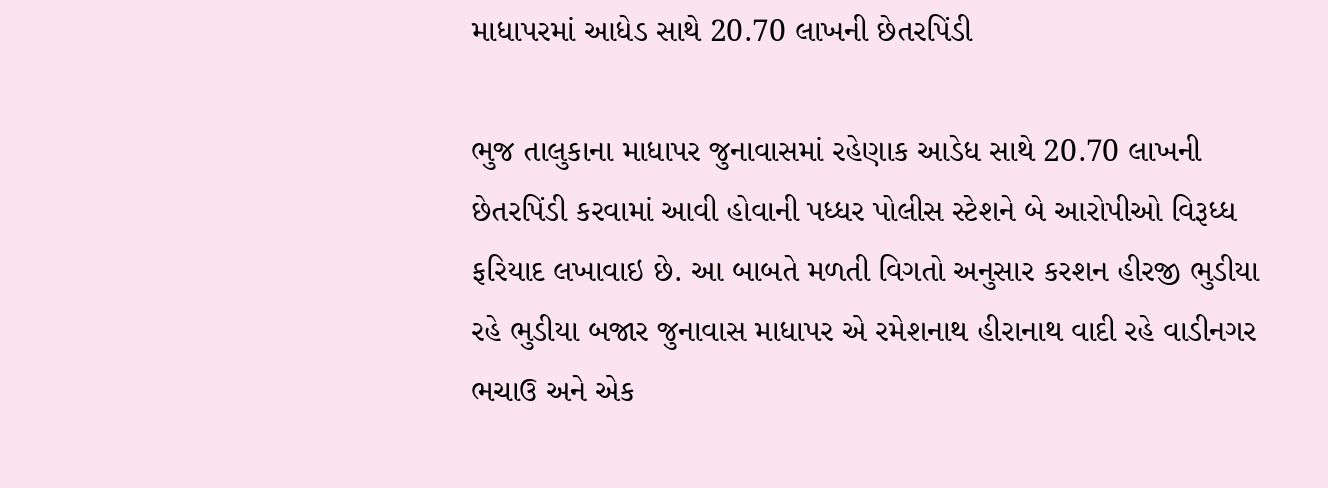માધાપરમાં આધેડ સાથે 20.70 લાખની છેતરપિંડી

ભુજ તાલુકાના માધાપર જુનાવાસમાં રહેણાક આડેધ સાથે 20.70 લાખની છેતરપિંડી કરવામાં આવી હોવાની પધ્ધર પોલીસ સ્ટેશને બે આરોપીઓ વિરૂધ્ધ ફરિયાદ લખાવાઇ છે. આ બાબતે મળતી વિગતો અનુસાર કરશન હીરજી ભુડીયા રહે ભુડીયા બજાર જુનાવાસ માધાપર એ રમેશનાથ હીરાનાથ વાદી રહે વાડીનગર ભચાઉ અને એક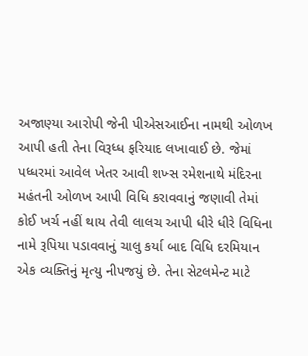અજાણ્યા આરોપી જેની પીએસઆઈના નામથી ઓળખ આપી હતી તેના વિરૂધ્ધ ફરિયાદ લખાવાઈ છે. જેમાં પધ્ધરમાં આવેલ ખેતર આવી શખ્સ રમેશનાથે મંદિરના મહંતની ઓળખ આપી વિધિ કરાવવાનું જણાવી તેમાં કોઈ ખર્ચ નહીં થાય તેવી લાલચ આપી ધીરે ધીરે વિધિના નામે રૂપિયા પડાવવાનું ચાલુ કર્યા બાદ વિધિ દરમિયાન એક વ્યક્તિનું મૃત્યુ નીપજયું છે. તેના સેટલમેન્ટ માટે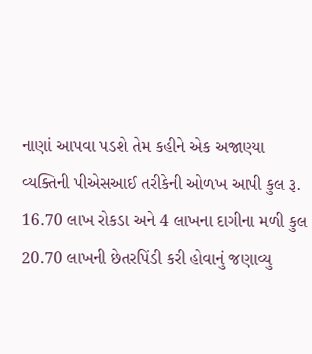નાણાં આપવા પડશે તેમ કહીને એક અજાણ્યા વ્યક્તિની પીએસઆઈ તરીકેની ઓળખ આપી કુલ રૂ. 16.70 લાખ રોકડા અને 4 લાખના દાગીના મળી કુલ 20.70 લાખની છેતરપિંડી કરી હોવાનું જણાવ્યુ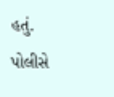હતું. પોલીસે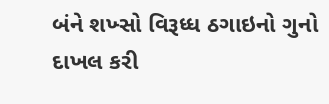બંને શખ્સો વિરૂધ્ધ ઠગાઇનો ગુનો દાખલ કરી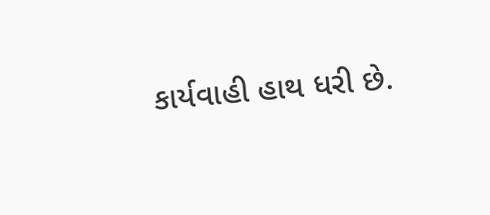કાર્યવાહી હાથ ધરી છે.